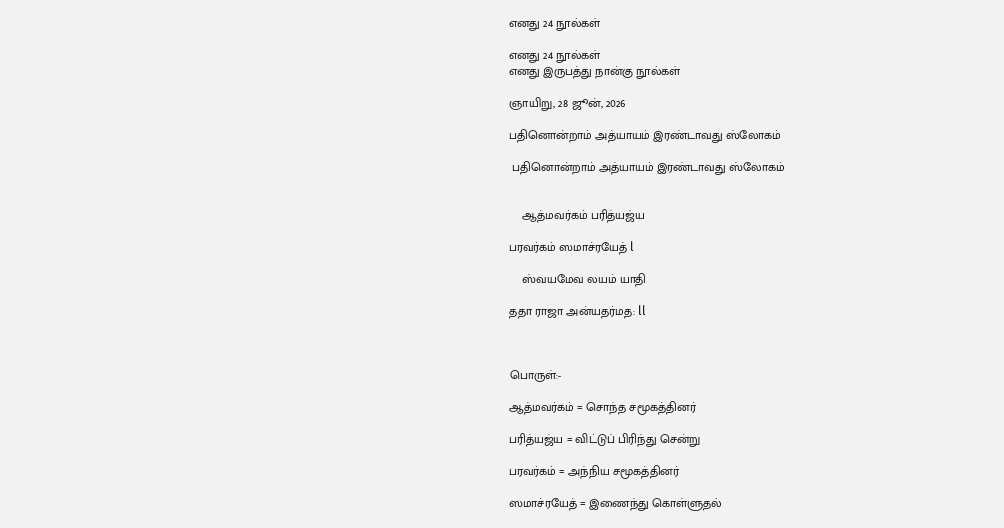எனது 24 நூல்கள்

எனது 24 நூல்கள்
எனது இருபத்து நான்கு நூல்கள்

ஞாயிறு, 28 ஜூன், 2026

பதினொன்றாம் அத்யாயம் இரண்டாவது ஸ்லோகம்

 பதினொன்றாம் அத்யாயம் இரண்டாவது ஸ்லோகம்


    ஆத்மவர்கம் பரித்யஜ்ய

பரவர்கம் ஸமாச்ரயேத் l

    ஸ்வயமேவ லயம் யாதி

ததா ராஜா அன்யதர்மத: ll



பொருள்:-

ஆத்மவர்கம் = சொந்த சமூகத்தினர்

பரித்யஜ்ய = விட்டுப் பிரிந்து சென்று

பரவர்கம் = அந்நிய சமூகத்தினர்

ஸமாச்ரயேத் = இணைந்து கொள்ளுதல்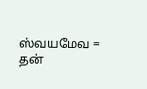ஸ்வயமேவ = தன்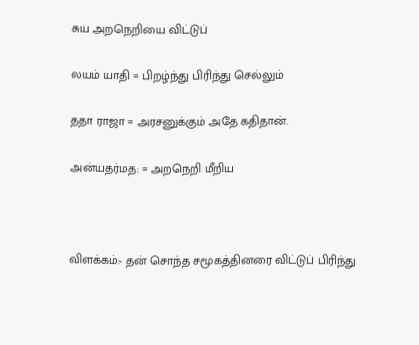சுய அறநெறியை விட்டுப்

லயம் யாதி = பிறழ்ந்து பிரிந்து செல்லும்

ததா ராஜா = அரசனுக்கும் அதே கதிதான்.

அன்யதர்மத: = அறநெறி மீறிய



விளக்கம்:- தன் சொந்த சமூகத்தினரை விட்டுப் பிரிந்து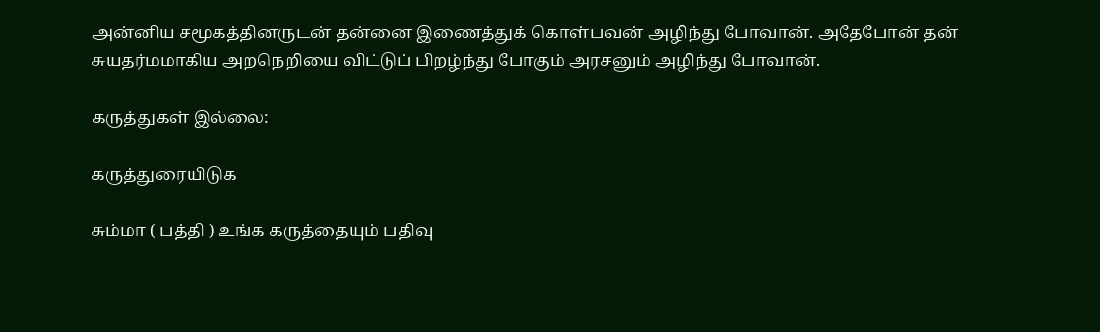அன்னிய சமூகத்தினருடன் தன்னை இணைத்துக் கொள்பவன் அழிந்து போவான். அதேபோன் தன் சுயதர்மமாகிய அறநெறியை விட்டுப் பிறழ்ந்து போகும் அரசனும் அழிந்து போவான்.

கருத்துகள் இல்லை:

கருத்துரையிடுக

சும்மா ( பத்தி ) உங்க கருத்தையும் பதிவு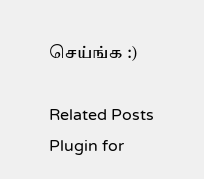செய்ங்க :)

Related Posts Plugin for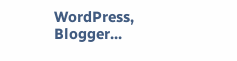WordPress, Blogger...